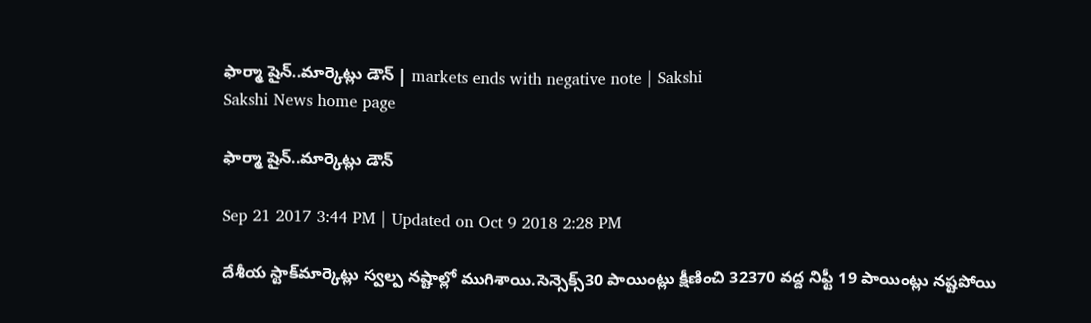ఫార్మా షైన్‌..మార్కెట్లు డౌన్‌ | markets ends with negative note | Sakshi
Sakshi News home page

ఫార్మా షైన్‌..మార్కెట్లు డౌన్‌

Sep 21 2017 3:44 PM | Updated on Oct 9 2018 2:28 PM

దేశీయ స్టాక్‌మార్కెట్లు స్వల్ప నష్టాల్లో ముగిశాయి.సెన్సెక్స్‌30 పాయింట్లు క్షీణించి 32370 వద్ద నిఫ్టీ 19 పాయింట్లు నష్టపోయి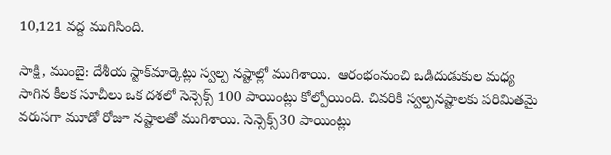10,121 వద్ద ముగిసింది.

సాక్షి, ముంబై: దేశీయ స్టాక్‌మార్కెట్లు స్వల్ప నష్టాల్లో ముగిశాయి.  ఆరంభంనుంచి ఒడిదుడుకుల మధ్య సాగిన కీలక సూచీలు ఒక దశలో సెన్సెక్స్‌ 100 పాయింట్లు కోల్పోయింది. చివరికి స్వల్పనష్టాలకు పరిమితమై వరుసగా మూడో రోజూ నష్టాలతో ముగిశాయి. సెన్సెక్స్‌30 పాయింట్లు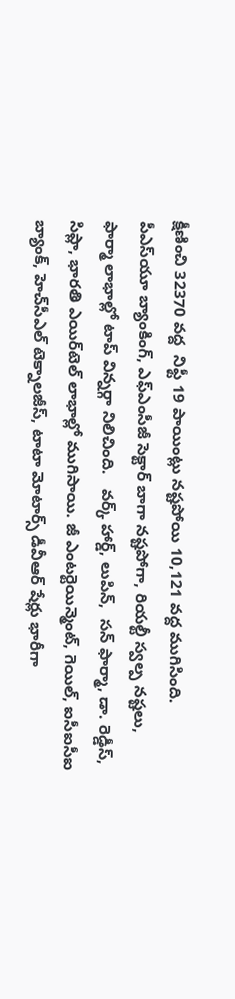క్షీణించి 32370 వద్ద  నిఫ్టీ 19 పాయింట్లు నష్టపోయి 10,121 వద్ద ముగిసింది.  పీఎస్‌యూ బ్యాంకింగ్‌, ఎఫ్‌ఎంసీజీ సెక్టార్‌ బాగా నష్టపోగా, రియల్టీ స్వల్ప నష్టలు,  ఫార్మా లాభాల్లో టాప్‌ విన్నర్గా నిలిచింది.   వర్క్‌ హార్డ్‌, లుపిన్‌,  సన్ ఫార్మా, డా. రెడ్డీస్‌, సిప్లా, భారతి ఎయిర్‌టెల్‌ లాభాల్లో ముగిసాయి. జీ ఎంటర్టెయిన్మెంట్, గెయిల్, ఐసీఐసీఐ బ్యాంక్, హెచ్‌సీఎల్ టెక్నాలజీస్, టాటా మోటార్స్ డీవీఆర్ షేర్లు భారీగా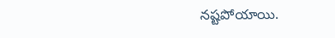నష్టపోయాయి.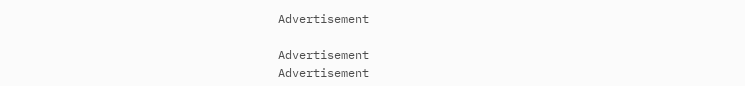Advertisement

Advertisement
Advertisement